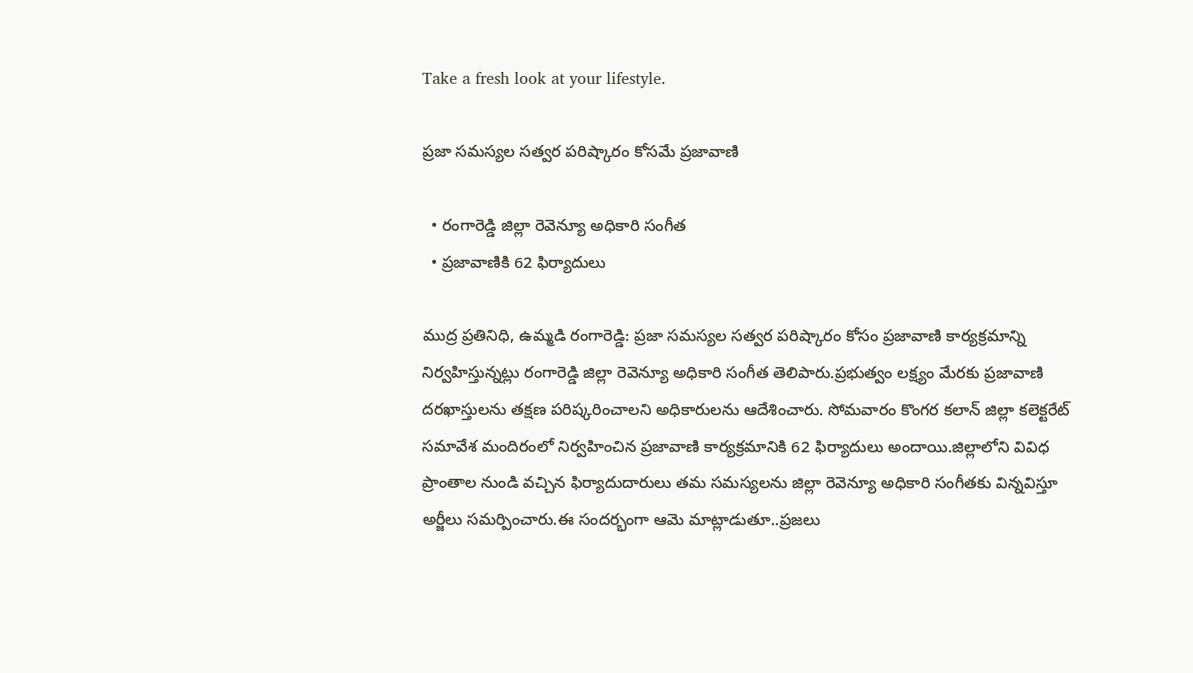Take a fresh look at your lifestyle.

ప్రజా సమస్యల సత్వర పరిష్కారం కోసమే ప్రజావాణి

  • రంగారెడ్డి జిల్లా రెవెన్యూ అధికారి సంగీత
  • ప్రజావాణికి 62 ఫిర్యాదులు

ముద్ర ప్రతినిధి, ఉమ్మడి రంగారెడ్డి: ప్రజా సమస్యల సత్వర పరిష్కారం కోసం ప్రజావాణి కార్యక్రమాన్ని నిర్వహిస్తున్నట్లు రంగారెడ్డి జిల్లా రెవెన్యూ అధికారి సంగీత తెలిపారు.ప్రభుత్వం లక్ష్యం మేరకు ప్రజావాణి దరఖాస్తులను తక్షణ పరిష్కరించాలని అధికారులను ఆదేశించారు. సోమవారం కొంగర కలాన్ జిల్లా కలెక్టరేట్ సమావేశ మందిరంలో నిర్వహించిన ప్రజావాణి కార్యక్రమానికి 62 ఫిర్యాదులు అందాయి.జిల్లాలోని వివిధ ప్రాంతాల నుండి వచ్చిన ఫిర్యాదుదారులు తమ సమస్యలను జిల్లా రెవెన్యూ అధికారి సంగీతకు విన్నవిస్తూ అర్జీలు సమర్పించారు.ఈ సందర్భంగా ఆమె మాట్లాడుతూ..ప్రజలు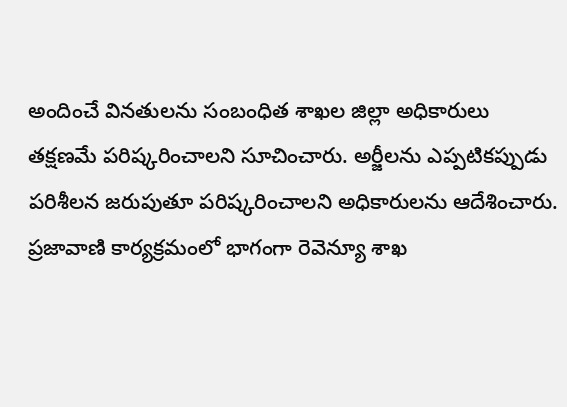అందించే వినతులను సంబంధిత శాఖల జిల్లా అధికారులు తక్షణమే పరిష్కరించాలని సూచించారు. అర్జీలను ఎప్పటికప్పుడు పరిశీలన జరుపుతూ పరిష్కరించాలని అధికారులను ఆదేశించారు. ప్రజావాణి కార్యక్రమంలో భాగంగా రెవెన్యూ శాఖ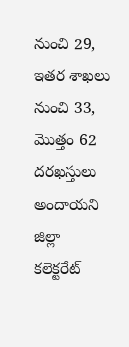నుంచి 29, ఇతర శాఖలు నుంచి 33, మొత్తం 62 దరఖస్తులు అందాయని జిల్లా కలెక్టరేట్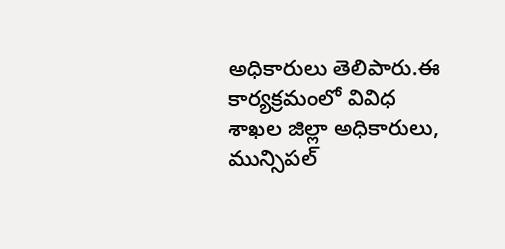అధికారులు తెలిపారు.ఈ కార్యక్రమంలో వివిధ శాఖల జిల్లా అధికారులు, మున్సిపల్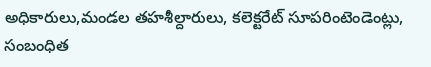అధికారులు,మండల తహశీల్దారులు, కలెక్టరేట్ సూపరింటెండెంట్లు, సంబంధిత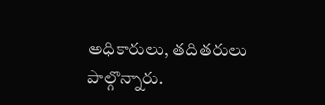అధికారులు, తదితరులు పాల్గొన్నారు.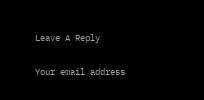Leave A Reply

Your email address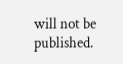will not be published.